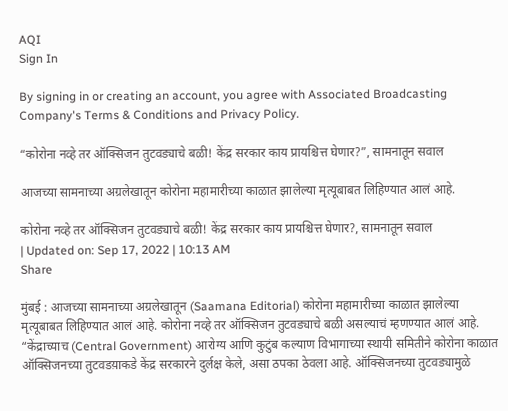AQI
Sign In

By signing in or creating an account, you agree with Associated Broadcasting Company's Terms & Conditions and Privacy Policy.

“कोरोना नव्हे तर ऑक्सिजन तुटवड्याचे बळी! केंद्र सरकार काय प्रायश्चित्त घेणार?”, सामनातून सवाल

आजच्या सामनाच्या अग्रलेखातून कोरोना महामारीच्या काळात झालेल्या मृत्यूबाबत लिहिण्यात आलं आहे.

कोरोना नव्हे तर ऑक्सिजन तुटवड्याचे बळी! केंद्र सरकार काय प्रायश्चित्त घेणार?, सामनातून सवाल
| Updated on: Sep 17, 2022 | 10:13 AM
Share

मुंबई : आजच्या सामनाच्या अग्रलेखातून (Saamana Editorial) कोरोना महामारीच्या काळात झालेल्या मृत्यूबाबत लिहिण्यात आलं आहे. कोरोना नव्हे तर ऑक्सिजन तुटवड्याचे बळी असल्याचं म्हणण्यात आलं आहे. “केंद्राच्याच (Central Government) आरोग्य आणि कुटुंब कल्याण विभागाच्या स्थायी समितीने कोरोना काळात ऑक्सिजनच्या तुटवडय़ाकडे केंद्र सरकारने दुर्लक्ष केले, असा ठपका ठेवला आहे. ऑक्सिजनच्या तुटवड्यामुळे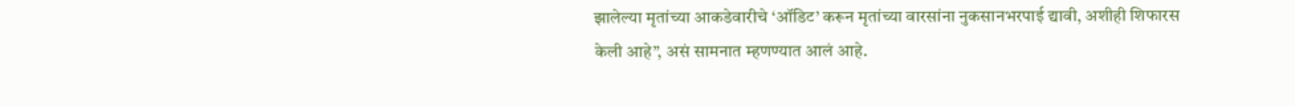झालेल्या मृतांच्या आकडेवारीचे ‘ऑडिट’ करून मृतांच्या वारसांना नुकसानभरपाई द्यावी, अशीही शिफारस केली आहे”, असं सामनात म्हणण्यात आलं आहे.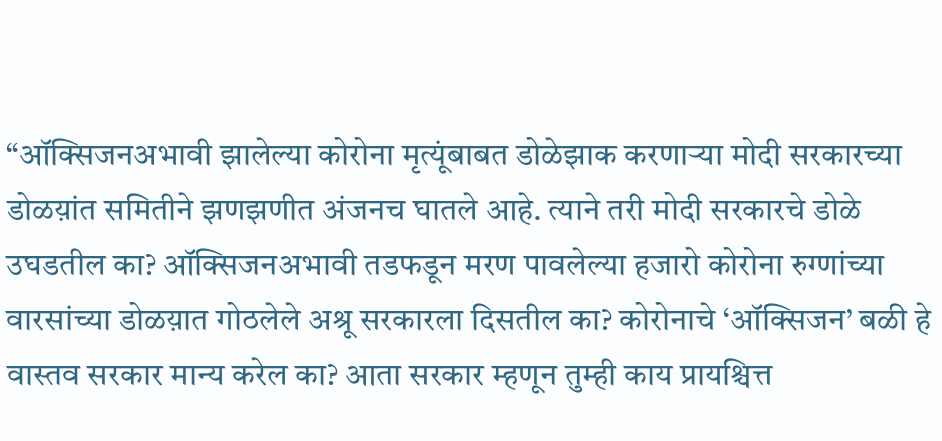“ऑक्सिजनअभावी झालेल्या कोरोना मृत्यूंबाबत डोळेझाक करणाऱ्या मोदी सरकारच्या डोळय़ांत समितीने झणझणीत अंजनच घातले आहे. त्याने तरी मोदी सरकारचे डोळे उघडतील का? ऑक्सिजनअभावी तडफडून मरण पावलेल्या हजारो कोरोना रुग्णांच्या वारसांच्या डोळय़ात गोठलेले अश्रू सरकारला दिसतील का? कोरोनाचे ‘ऑक्सिजन’ बळी हे वास्तव सरकार मान्य करेल का? आता सरकार म्हणून तुम्ही काय प्रायश्चित्त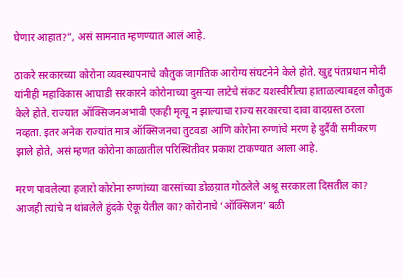घेणार आहात?”, असं सामनात म्हणण्यात आलं आहे.

ठाकरे सरकारच्या कोरोना व्यवस्थापनाचे कौतुक जागतिक आरोग्य संघटनेने केले होते. खुद्द पंतप्रधान मोदी यांनीही महाविकास आघाडी सरकारने कोरोनाच्या दुसऱ्या लाटेचे संकट यशस्वीरीत्या हाताळल्याबद्दल कौतुक केले होते. राज्यात ऑक्सिजनअभावी एकही मृत्यू न झाल्याचा राज्य सरकारचा दावा वादग्रस्त ठरला नव्हता. इतर अनेक राज्यांत मात्र ऑक्सिजनचा तुटवडा आणि कोरोना रुग्णांचे मरण हे दुर्दैवी समीकरण झाले होते, असं म्हणत कोरोना काळातील परिस्थितीवर प्रकाश टाकण्यात आला आहे.

मरण पावलेल्या हजारो कोरोना रुग्णांच्या वारसांच्या डोळय़ात गोठलेले अश्रू सरकारला दिसतील का? आजही त्यांचे न थांबलेले हुंदके ऐकू येतील का? कोरोनाचे ‘ऑक्सिजन’ बळी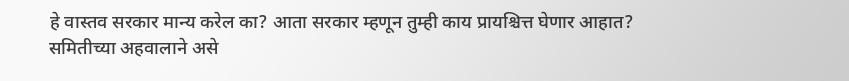हे वास्तव सरकार मान्य करेल का? आता सरकार म्हणून तुम्ही काय प्रायश्चित्त घेणार आहात? समितीच्या अहवालाने असे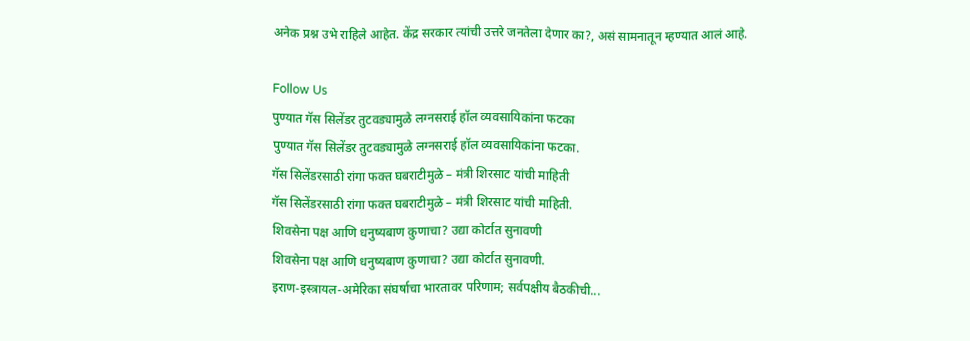अनेक प्रश्न उभे राहिले आहेत. केंद्र सरकार त्यांची उत्तरे जनतेला देणार का?, असं सामनातून म्हण्यात आलं आहे.

Follow Us
पुण्यात गॅस सिलेंडर तुटवड्यामुळे लग्नसराई हॉल व्यवसायिकांना फटका
पुण्यात गॅस सिलेंडर तुटवड्यामुळे लग्नसराई हॉल व्यवसायिकांना फटका.
गॅस सिलेंडरसाठी रांगा फक्त घबराटीमुळे – मंत्री शिरसाट यांची माहिती
गॅस सिलेंडरसाठी रांगा फक्त घबराटीमुळे – मंत्री शिरसाट यांची माहिती.
शिवसेना पक्ष आणि धनुष्यबाण कुणाचा? उद्या कोर्टात सुनावणी
शिवसेना पक्ष आणि धनुष्यबाण कुणाचा? उद्या कोर्टात सुनावणी.
इराण-इस्त्रायल-अमेरिका संघर्षाचा भारतावर परिणाम; सर्वपक्षीय बैठकीची...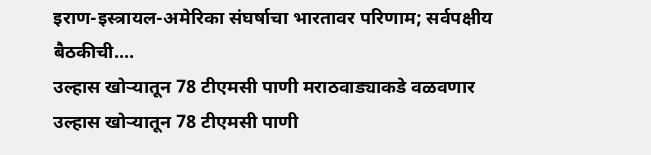इराण-इस्त्रायल-अमेरिका संघर्षाचा भारतावर परिणाम; सर्वपक्षीय बैठकीची....
उल्हास खोऱ्यातून 78 टीएमसी पाणी मराठवाड्याकडे वळवणार
उल्हास खोऱ्यातून 78 टीएमसी पाणी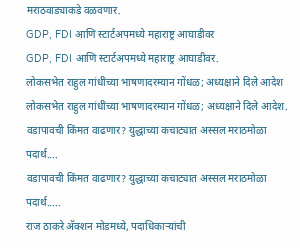मराठवाड्याकडे वळवणार.
GDP, FDI आणि स्टार्टअपमध्ये महाराष्ट्र आघाडीवर
GDP, FDI आणि स्टार्टअपमध्ये महाराष्ट्र आघाडीवर.
लोकसभेत राहुल गांधींच्या भाषणादरम्यान गोंधळ; अध्यक्षाने दिले आदेश
लोकसभेत राहुल गांधींच्या भाषणादरम्यान गोंधळ; अध्यक्षाने दिले आदेश.
वडापावची किंमत वाढणार? युद्धाच्या कचाट्यात अस्सल मराठमोळा पदार्थ....
वडापावची किंमत वाढणार? युद्धाच्या कचाट्यात अस्सल मराठमोळा पदार्थ.....
राज ठाकरे अ‍ॅक्शन मोडमध्ये, पदाधिकाऱ्यांची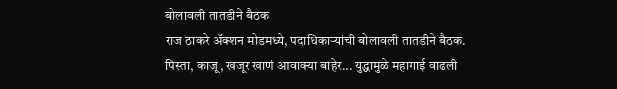बोलावली तातडीने बैठक
राज ठाकरे अ‍ॅक्शन मोडमध्ये, पदाधिकाऱ्यांची बोलावली तातडीने बैठक.
पिस्ता, काजू, खजूर खाणं आवाक्या बाहेर... युद्धामुळे महागाई वाढली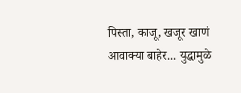पिस्ता, काजू, खजूर खाणं आवाक्या बाहेर... युद्धामुळे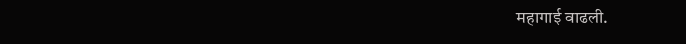महागाई वाढली.